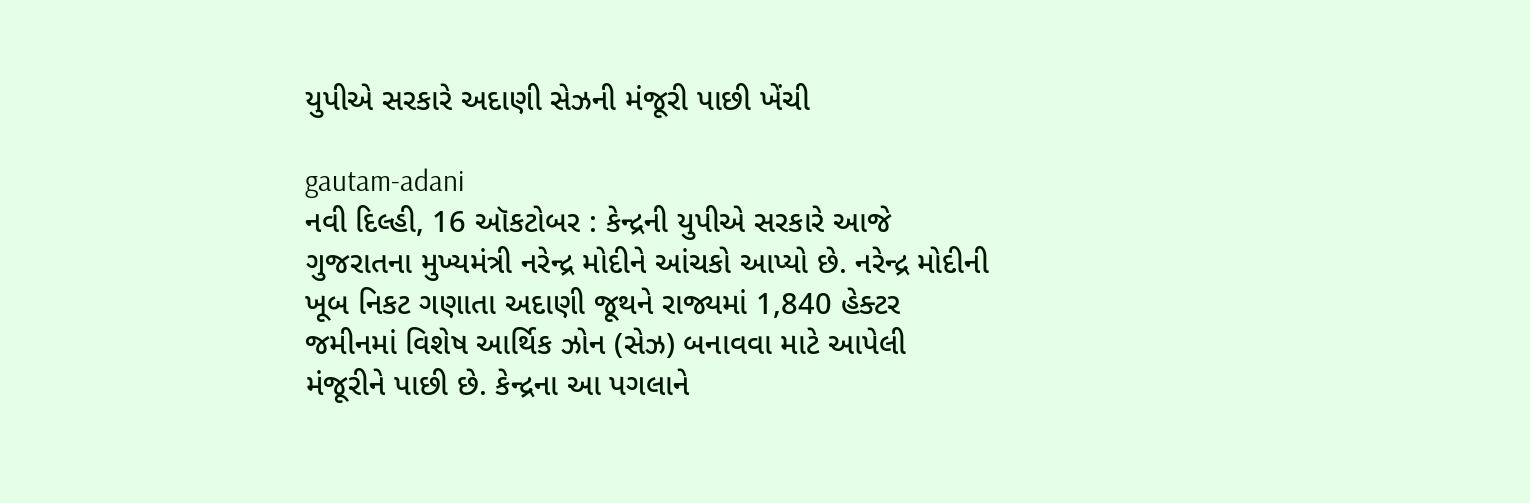યુપીએ સરકારે અદાણી સેઝની મંજૂરી પાછી ખેંચી

gautam-adani
નવી દિલ્હી, 16 ઑકટોબર : કેન્દ્રની યુપીએ સરકારે આજે ગુજરાતના મુખ્યમંત્રી નરેન્દ્ર મોદીને આંચકો આપ્યો છે. નરેન્દ્ર મોદીની ખૂબ નિકટ ગણાતા અદાણી જૂથને રાજ્યમાં 1,840 હેક્ટર જમીનમાં વિશેષ આર્થિક ઝોન (સેઝ) બનાવવા માટે આપેલી મંજૂરીને પાછી છે. કેન્દ્રના આ પગલાને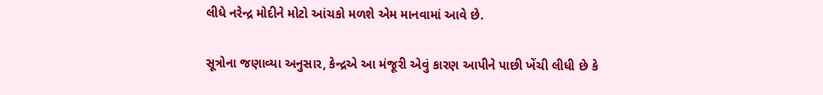લીધે નરેન્દ્ર મોદીને મોટો આંચકો મળશે એમ માનવામાં આવે છે.

સૂત્રોના જણાવ્યા અનુસાર, કેન્દ્રએ આ મંજૂરી એવું કારણ આપીને પાછી ખેંચી લીધી છે કે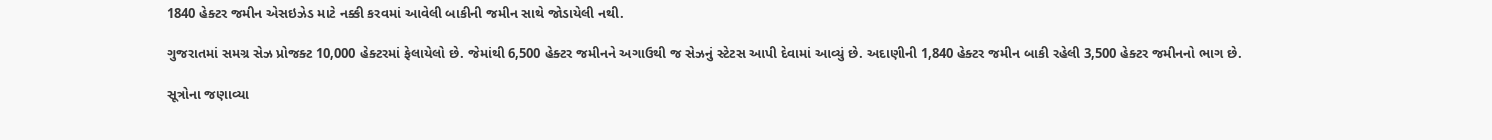1840 હેક્ટર જમીન એસઇઝેડ માટે નક્કી કરવમાં આવેલી બાકીની જમીન સાથે જોડાયેલી નથી.

ગુજરાતમાં સમગ્ર સેઝ પ્રોજક્ટ 10,000 હેક્ટરમાં ફેલાયેલો છે. જેમાંથી 6,500 હેક્ટર જમીનને અગાઉથી જ સેઝનું સ્ટેટસ આપી દેવામાં આવ્યું છે. અદાણીની 1,840 હેક્ટર જમીન બાકી રહેલી 3,500 હેક્ટર જમીનનો ભાગ છે.

સૂત્રોના જણાવ્યા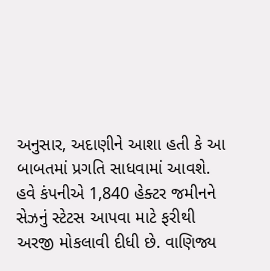અનુસાર, અદાણીને આશા હતી કે આ બાબતમાં પ્રગતિ સાધવામાં આવશે. હવે કંપનીએ 1,840 હેક્ટર જમીનને સેઝનું સ્ટેટસ આપવા માટે ફરીથી અરજી મોકલાવી દીધી છે. વાણિજ્ય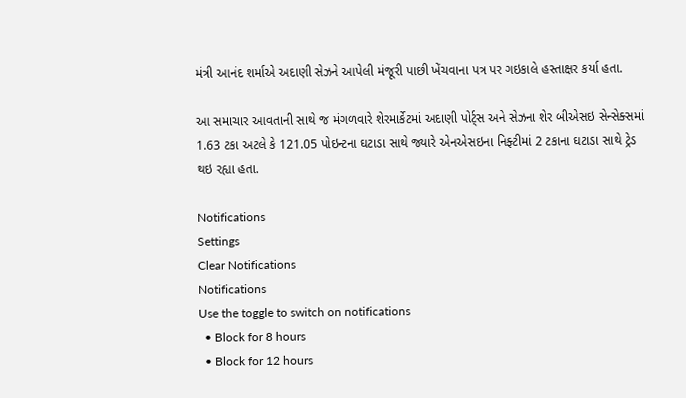મંત્રી આનંદ શર્માએ અદાણી સેઝને આપેલી મંજૂરી પાછી ખેંચવાના પત્ર પર ગઇકાલે હસ્તાક્ષર કર્યા હતા.

આ સમાચાર આવતાની સાથે જ મંગળવારે શેરમાર્કેટમાં અદાણી પોર્ટ્સ અને સેઝના શેર બીએસઇ સેન્સેક્સમાં 1.63 ટકા અટલે કે 121.05 પોઇન્ટના ઘટાડા સાથે જ્યારે એનએસઇના નિફ્ટીમાં 2 ટકાના ઘટાડા સાથે ટ્રેડ થઇ રહ્યા હતા.

Notifications
Settings
Clear Notifications
Notifications
Use the toggle to switch on notifications
  • Block for 8 hours
  • Block for 12 hours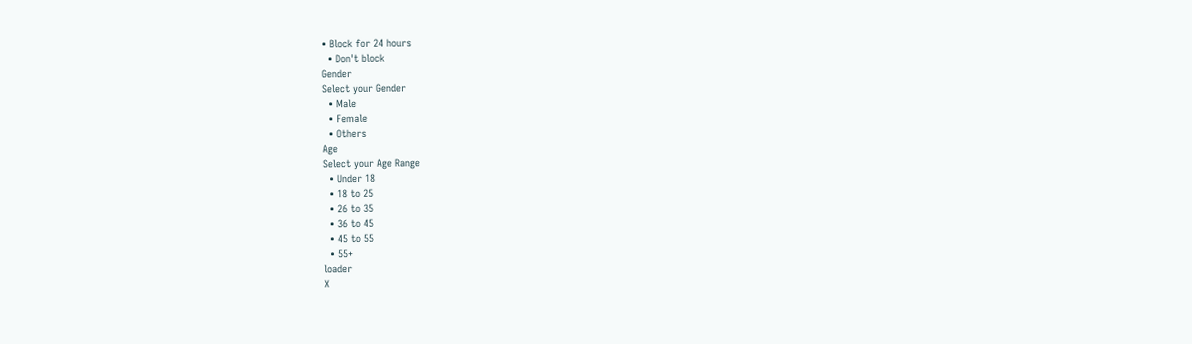• Block for 24 hours
  • Don't block
Gender
Select your Gender
  • Male
  • Female
  • Others
Age
Select your Age Range
  • Under 18
  • 18 to 25
  • 26 to 35
  • 36 to 45
  • 45 to 55
  • 55+
loader
X